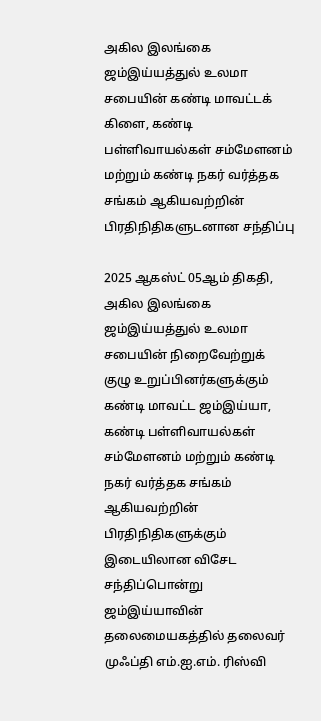அகில இலங்கை ஜம்இய்யத்துல் உலமா சபையின் கண்டி மாவட்டக் கிளை, கண்டி பள்ளிவாயல்கள் சம்மேளனம் மற்றும் கண்டி நகர் வர்த்தக சங்கம் ஆகியவற்றின் பிரதிநிதிகளுடனான சந்திப்பு

2025 ஆகஸ்ட் 05ஆம் திகதி, அகில இலங்கை ஜம்இய்யத்துல் உலமா சபையின் நிறைவேற்றுக் குழு உறுப்பினர்களுக்கும் கண்டி மாவட்ட ஜம்இய்யா, கண்டி பள்ளிவாயல்கள் சம்மேளனம் மற்றும் கண்டி நகர் வர்த்தக சங்கம் ஆகியவற்றின் பிரதிநிதிகளுக்கும் இடையிலான விசேட சந்திப்பொன்று ஜம்இய்யாவின் தலைமையகத்தில் தலைவர் முஃப்தி எம்.ஐ.எம். ரிஸ்வி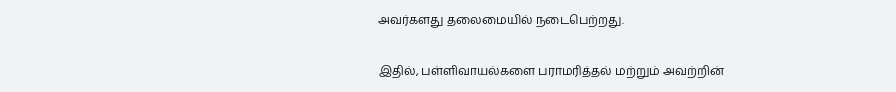அவர்களது தலைமையில் நடைபெற்றது.

இதில், பள்ளிவாயல்களை பராமரித்தல் மற்றும் அவற்றின்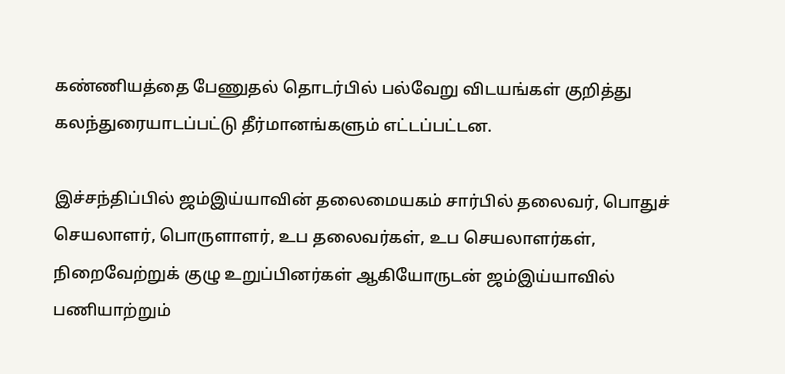கண்ணியத்தை பேணுதல் தொடர்பில் பல்வேறு விடயங்கள் குறித்து கலந்துரையாடப்பட்டு தீர்மானங்களும் எட்டப்பட்டன.

இச்சந்திப்பில் ஜம்இய்யாவின் தலைமையகம் சார்பில் தலைவர், பொதுச் செயலாளர், பொருளாளர், உப தலைவர்கள், உப செயலாளர்கள், நிறைவேற்றுக் குழு உறுப்பினர்கள் ஆகியோருடன் ஜம்இய்யாவில் பணியாற்றும்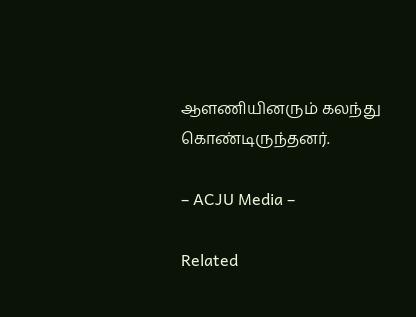ஆளணியினரும் கலந்து கொண்டிருந்தனர்.

– ACJU Media –

Related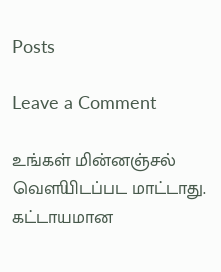Posts

Leave a Comment

உங்கள் மின்னஞ்சல் வௌியிடப்பட மாட்டாது. கட்டாயமான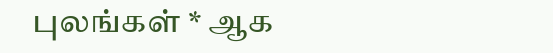புலங்கள் * ஆக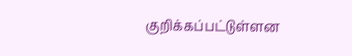குறிக்கப்பட்டுள்ளன